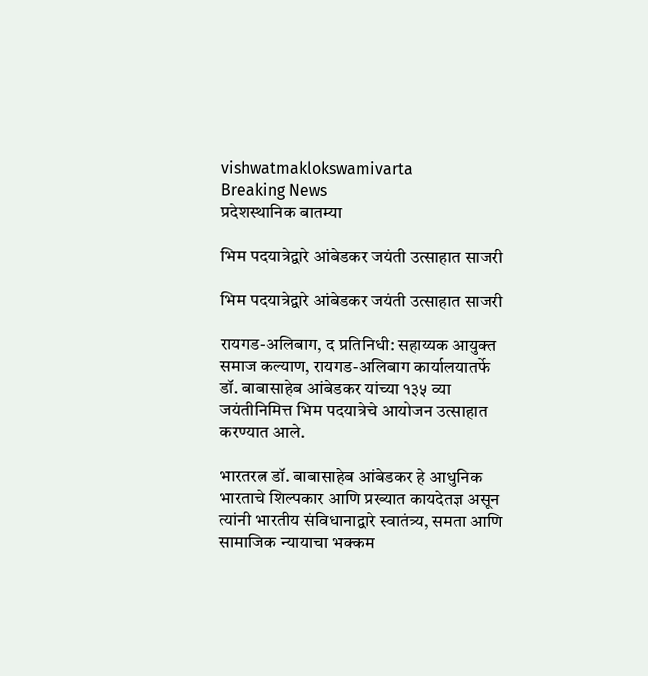vishwatmaklokswamivarta
Breaking News
प्रदेशस्थानिक बातम्या

भिम पदयात्रेद्वारे आंबेडकर जयंती उत्साहात साजरी

भिम पदयात्रेद्वारे आंबेडकर जयंती उत्साहात साजरी

रायगड-अलिबाग, द प्रतिनिधी: सहाय्यक आयुक्त समाज कल्याण, रायगड-अलिबाग कार्यालयातर्फे डॉ. बाबासाहेब आंबेडकर यांच्या १३५ व्या जयंतीनिमित्त भिम पदयात्रेचे आयोजन उत्साहात करण्यात आले.

भारतरत्न डॉ. बाबासाहेब आंबेडकर हे आधुनिक भारताचे शिल्पकार आणि प्रख्यात कायदेतज्ञ असून त्यांनी भारतीय संविधानाद्वारे स्वातंत्र्य, समता आणि सामाजिक न्यायाचा भक्कम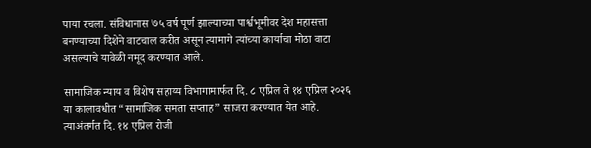पाया रचला. संविधानास ७५ वर्ष पूर्ण झाल्याच्या पार्श्वभूमीवर देश महासत्ता बनण्याच्या दिशेने वाटचाल करीत असून त्यामागे त्यांच्या कार्याचा मोठा वाटा असल्याचे यावेळी नमूद करण्यात आले.

सामाजिक न्याय व विशेष सहाय्य विभागामार्फत दि. ८ एप्रिल ते १४ एप्रिल २०२६ या कालावधीत “सामाजिक समता सप्ताह” साजरा करण्यात येत आहे. त्याअंतर्गत दि. १४ एप्रिल रोजी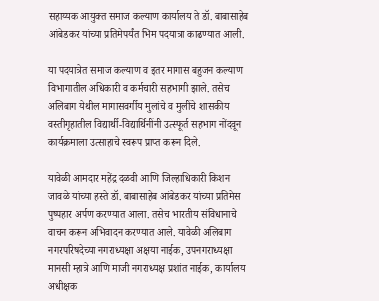सहाय्यक आयुक्त समाज कल्याण कार्यालय ते डॉ. बाबासाहेब आंबेडकर यांच्या प्रतिमेपर्यंत भिम पदयात्रा काढण्यात आली.

या पदयात्रेत समाज कल्याण व इतर मागास बहुजन कल्याण विभागातील अधिकारी व कर्मचारी सहभागी झाले. तसेच अलिबाग येथील मागासवर्गीय मुलांचे व मुलींचे शासकीय वस्तीगृहातील विद्यार्थी-विद्यार्थिनींनी उत्स्फूर्त सहभाग नोंदवून कार्यक्रमाला उत्साहाचे स्वरूप प्राप्त करून दिले.

यावेळी आमदार महेंद्र दळवी आणि जिल्हाधिकारी किशन जावळे यांच्या हस्ते डॉ. बाबासाहेब आंबेडकर यांच्या प्रतिमेस पुष्पहार अर्पण करण्यात आला. तसेच भारतीय संविधानाचे वाचन करून अभिवादन करण्यात आले. यावेळी अलिबाग नगरपरिषदेच्या नगराध्यक्षा अक्षया नाईक, उपनगराध्यक्षा मानसी म्हात्रे आणि माजी नगराध्यक्ष प्रशांत नाईक, कार्यालय अधीक्षक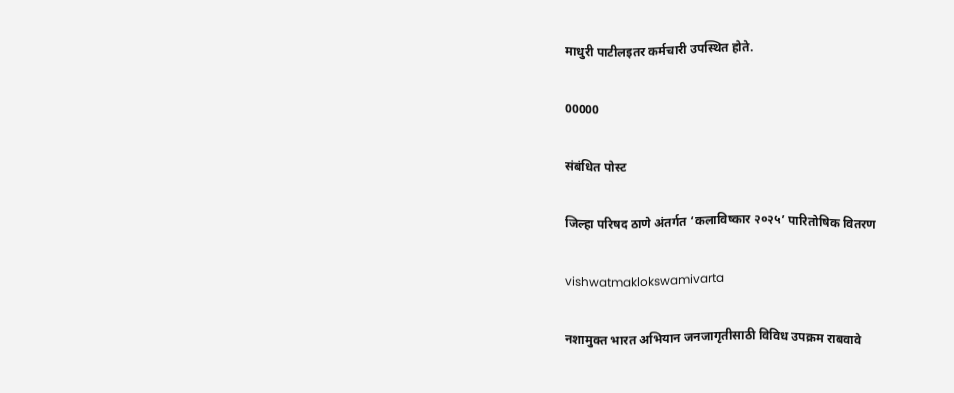माधुरी पाटीलइतर कर्मचारी उपस्थित होते.

00000

संबंधित पोस्ट

जिल्हा परिषद ठाणे अंतर्गत ‘कलाविष्कार २०२५’ पारितोषिक वितरण

vishwatmaklokswamivarta

नशामुक्त भारत अभियान जनजागृतीसाठी विविध उपक्रम राबवावे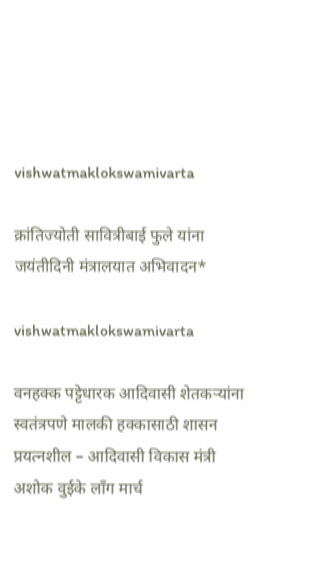vishwatmaklokswamivarta

क्रांतिज्योती सावित्रीबाई फुले यांना जयंतीदिनी मंत्रालयात अभिवादन*

vishwatmaklokswamivarta

वनहक्क पट्टेधारक आदिवासी शेतकऱ्यांना स्वतंत्रपणे मालकी हक्कासाठी शासन प्रयत्नशील – आदिवासी विकास मंत्री अशोक वुईके लाँग मार्च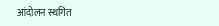आंदोलन स्थगित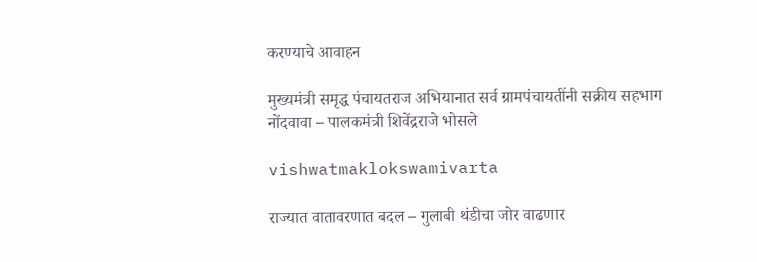करण्याचे आवाहन

मुख्यमंत्री समृद्ध पंचायतराज अभियानात सर्व ग्रामपंचायतींनी सक्रीय सहभाग नोंदवावा – पालकमंत्री शिवेंद्रराजे भोसले

vishwatmaklokswamivarta

राज्यात वातावरणात बदल – गुलाबी थंडीचा जोर वाढणार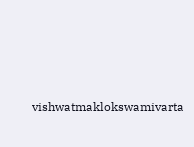vishwatmaklokswamivarta